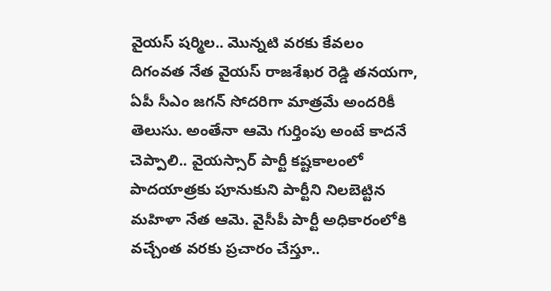వైయస్ షర్మిల.. మొన్నటి వరకు కేవలం దిగంవత నేత వైయస్ రాజశేఖర రెడ్డి తనయగా, ఏపీ సీఎం జగన్ సోదరిగా మాత్రమే అందరికీ తెలుసు. అంతేనా ఆమె గుర్తింపు అంటే కాదనే చెప్పాలి.. వైయస్సార్ పార్టీ కష్టకాలంలో పాదయాత్రకు పూనుకుని పార్టీని నిలబెట్టిన మహిళా నేత ఆమె. వైసీపీ పార్టీ అధికారంలోకి వచ్చేంత వరకు ప్రచారం చేస్తూ..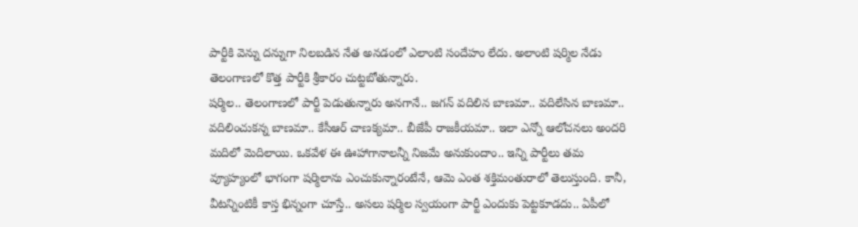పార్టీకి వెన్ను దన్నుగా నిలబడిన నేత అనడంలో ఎలాంటి సందేహం లేదు. అలాంటి షర్మిల నేడు తెలంగాణలో కొత్త పార్టీకి శ్రీకారం చుట్టబోతున్నారు.
షర్మిల.. తెలంగాణలో పార్టీ పెడుతున్నారు అనగానే.. జగన్ వదిలిన బాణమా.. వదిలేసిన బాణమా.. వదిలించుకన్న బాణమా.. కేసీఆర్ చాణక్యమా.. బీజేపీ రాజకీయమా.. ఇలా ఎన్నో ఆలోచనలు అందరి మదిలో మెదిలాయి. ఒకవేళ ఈ ఊహాగానాలన్నీ నిజమే అనుకుందాం.. ఇన్ని పార్టీలు తమ వ్యూహ్యంలో భాగంగా షర్మిలాను ఎంచుకున్నారంటేనే, ఆమె ఎంత శక్తిమంతురాలో తెలుస్తుంది. కానీ, వీటన్నింటికీ కాస్త భిన్నంగా చూస్తే.. అసలు షర్మిల స్వయంగా పార్టీ ఎందుకు పెట్టకూడదు.. ఏపీలో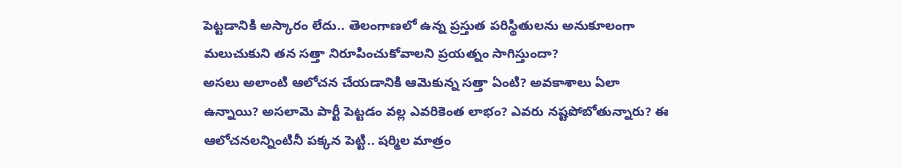పెట్టడానికి అస్కారం లేదు.. తెలంగాణలో ఉన్న ప్రస్తుత పరిస్థితులను అనుకూలంగా మలుచుకుని తన సత్తా నిరూపించుకోవాలని ప్రయత్నం సాగిస్తుందా?
అసలు అలాంటి ఆలోచన చేయడానికి ఆమెకున్న సత్తా ఏంటి? అవకాశాలు ఏలా ఉన్నాయి? అసలామె పార్టీ పెట్టడం వల్ల ఎవరికెంత లాభం? ఎవరు నష్టపోబోతున్నారు? ఈ ఆలోచనలన్నింటినీ పక్కన పెట్టి.. షర్మిల మాత్రం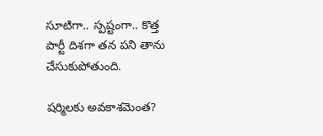సూటిగా.. స్పష్టంగా.. కొత్త పార్టీ దిశగా తన పని తాను చేసుకుపోతుంది.

షర్మిలకు అవకాశమెంత?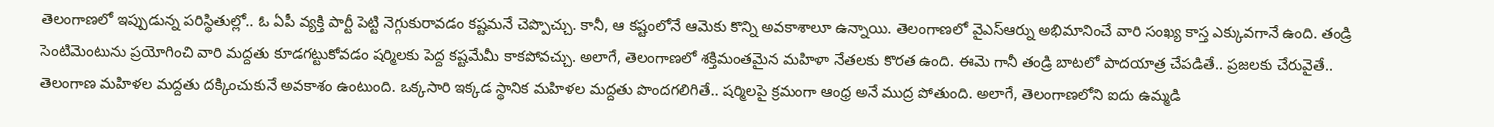తెలంగాణలో ఇప్పుడున్న పరిస్థితుల్లో.. ఓ ఏపీ వ్యక్తి పార్టీ పెట్టి నెగ్గుకురావడం కష్టమనే చెప్పొచ్చు. కానీ, ఆ కష్టంలోనే ఆమెకు కొన్ని అవకాశాలూ ఉన్నాయి. తెలంగాణలో వైఎస్ఆర్ను అభిమానించే వారి సంఖ్య కాస్త ఎక్కువగానే ఉంది. తండ్రి సెంటిమెంటును ప్రయోగించి వారి మద్దతు కూడగట్టుకోవడం షర్మిలకు పెద్ద కష్టమేమీ కాకపోవచ్చు. అలాగే, తెలంగాణలో శక్తిమంతమైన మహిళా నేతలకు కొరత ఉంది. ఈమె గానీ తండ్రి బాటలో పాదయాత్ర చేపడితే.. ప్రజలకు చేరువైతే.. తెలంగాణ మహిళల మద్దతు దక్కించుకునే అవకాశం ఉంటుంది. ఒక్కసారి ఇక్కడ స్థానిక మహిళల మద్దతు పొందగలిగితే.. షర్మిలపై క్రమంగా ఆంధ్ర అనే ముద్ర పోతుంది. అలాగే, తెలంగాణలోని ఐదు ఉమ్మడి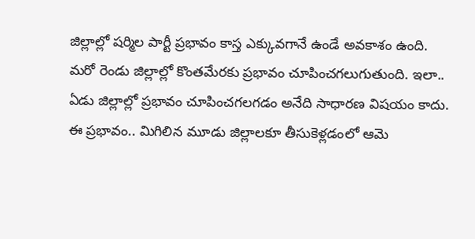జిల్లాల్లో షర్మిల పార్టీ ప్రభావం కాస్త ఎక్కువగానే ఉండే అవకాశం ఉంది. మరో రెండు జిల్లాల్లో కొంతమేరకు ప్రభావం చూపించగలుగుతుంది. ఇలా.. ఏడు జిల్లాల్లో ప్రభావం చూపించగలగడం అనేది సాధారణ విషయం కాదు. ఈ ప్రభావం.. మిగిలిన మూడు జిల్లాలకూ తీసుకెళ్లడంలో ఆమె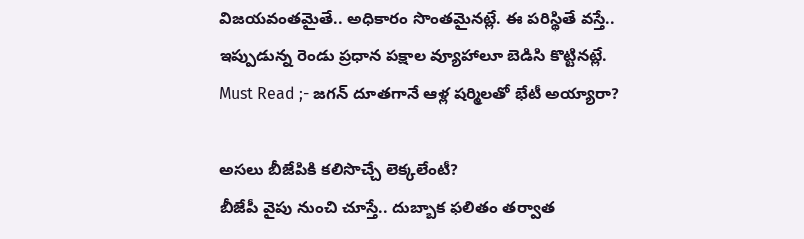విజయవంతమైతే.. అధికారం సొంతమైనట్లే. ఈ పరిస్థితే వస్తే.. ఇప్పుడున్న రెండు ప్రధాన పక్షాల వ్యూహాలూ బెడిసి కొట్టినట్లే.
Must Read ;- జగన్ దూతగానే ఆళ్ల షర్మిలతో భేటీ అయ్యారా?

అసలు బీజేపికి కలిసొచ్చే లెక్కలేంటీ?
బీజేపీ వైపు నుంచి చూస్తే.. దుబ్బాక ఫలితం తర్వాత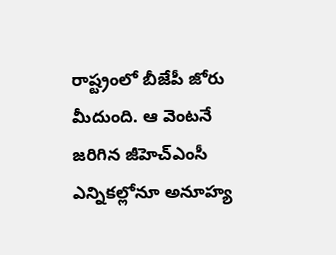రాష్ట్రంలో బీజేపీ జోరు మీదుంది. ఆ వెంటనే జరిగిన జీహెచ్ఎంసీ ఎన్నికల్లోనూ అనూహ్య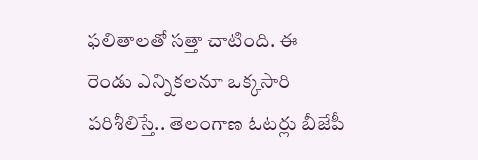ఫలితాలతో సత్తా చాటింది. ఈ రెండు ఎన్నికలనూ ఒక్కసారి పరిశీలిస్తే.. తెలంగాణ ఓటర్లు బీజేపీ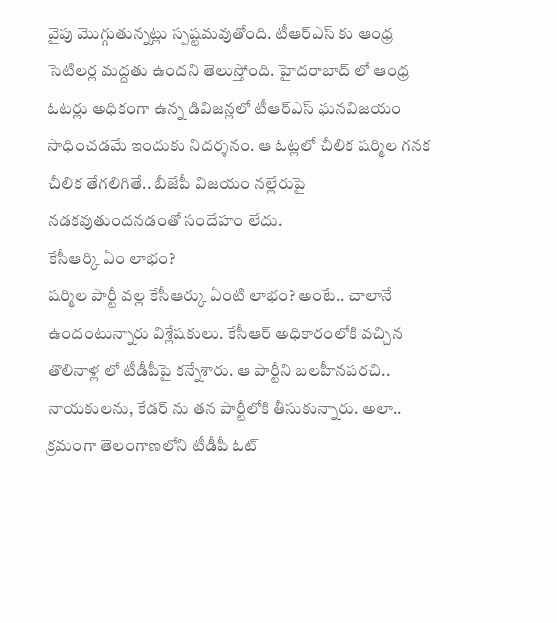వైపు మొగ్గుతున్నట్లు స్పష్టమవుతోంది. టీఆర్ఎస్ కు ఆంధ్ర సెటిలర్ల మద్దతు ఉందని తెలుస్తోంది. హైదరాబాద్ లో ఆంధ్ర ఓటర్లు అధికంగా ఉన్న డివిజన్లలో టీఆర్ఎస్ ఘనవిజయం సాధించడమే ఇందుకు నిదర్శనం. ఆ ఓట్లలో చీలిక షర్మిల గనక చీలిక తేగలిగితే.. బీజేపీ విజయం నల్లేరుపై నడకవుతుందనడంతో సందేహం లేదు.
కేసీఆర్కి ఏం లాభం?
షర్మిల పార్టీ వల్ల కేసీఆర్కు ఏంటి లాభం? అంటే.. చాలానే ఉందంటున్నారు విశ్లేషకులు. కేసీఆర్ అధికారంలోకి వచ్చిన తొలినాళ్ల లో టీడీపీపై కన్నేశారు. ఆ పార్టీని బలహీనపరచి.. నాయకులను, కేడర్ ను తన పార్టీలోకి తీసుకున్నారు. అలా.. క్రమంగా తెలంగాణలోని టీడీపీ ఓట్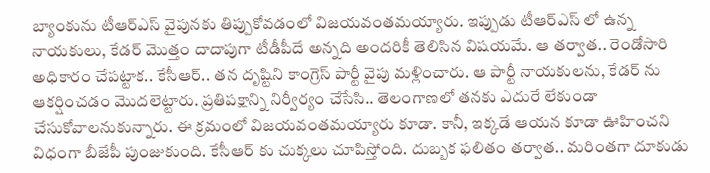బ్యాంకును టీఆర్ఎస్ వైపునకు తిప్పుకోవడంలో విజయవంతమయ్యారు. ఇప్పుడు టీఆర్ఎస్ లో ఉన్న నాయకులు, కేడర్ మొత్తం దాదాపుగా టీడీపీదే అన్నది అందరికీ తెలిసిన విషయమే. ఆ తర్వాత.. రెండోసారి అధికారం చేపట్టాక.. కేసీఆర్.. తన దృష్టిని కాంగ్రెస్ పార్టీ వైపు మళ్లించారు. ఆ పార్టీ నాయకులను, కేడర్ ను ఆకర్షించడం మొదలెట్టారు. ప్రతిపక్షాన్ని నిర్వీర్యం చేసేసి.. తెలంగాణలో తనకు ఎదురే లేకుండా చేసుకోవాలనుకున్నారు. ఈ క్రమంలో విజయవంతమయ్యారు కూడా. కానీ, ఇక్కడే ఆయన కూడా ఊహించని విధంగా బీజేపీ పుంజుకుంది. కేసీఆర్ కు చుక్కలు చూపిస్తోంది. దుబ్బక ఫలితం తర్వాత.. మరింతగా దూకుడు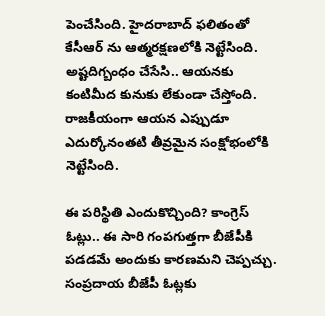పెంచేసింది. హైదరాబాద్ ఫలితంతో కేసీఆర్ ను ఆత్మరక్షణలోకి నెట్టేసింది. అష్టదిగ్బంధం చేసేసి.. ఆయనకు కంటిమీద కునుకు లేకుండా చేస్తోంది. రాజకీయంగా ఆయన ఎప్పుడూ ఎదుర్కోనంతటి తీవ్రమైన సంక్షోభంలోకి నెట్టేసింది.

ఈ పరిస్థితి ఎందుకొచ్చింది? కాంగ్రెస్ ఓట్లు.. ఈ సారి గంపగుత్తగా బీజేపీకి పడడమే అందుకు కారణమని చెప్పచ్చు. సంప్రదాయ బీజేపీ ఓట్లకు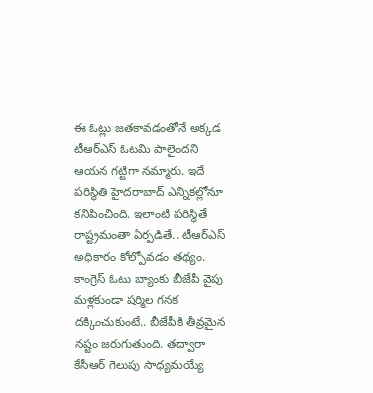ఈ ఓట్లు జతకావడంతోనే అక్కడ టీఆర్ఎస్ ఓటమి పాలైందని ఆయన గట్టిగా నమ్మారు. ఇదే పరిస్థితి హైదరాబాద్ ఎన్నికల్లోనూ కనిపించింది. ఇలాంటి పరిస్థితే రాష్ట్రమంతా ఏర్పడితే.. టీఆర్ఎస్ అధికారం కోల్పోవడం తథ్యం. కాంగ్రెస్ ఓటు బ్యాంకు బీజేపీ వైపు మళ్లకుండా షర్మిల గనక దక్కించుకుంటే.. బీజేపీకి తీవ్రమైన నష్టం జరుగుతుంది. తద్వారా కేసీఆర్ గెలుపు సాధ్యమయ్యే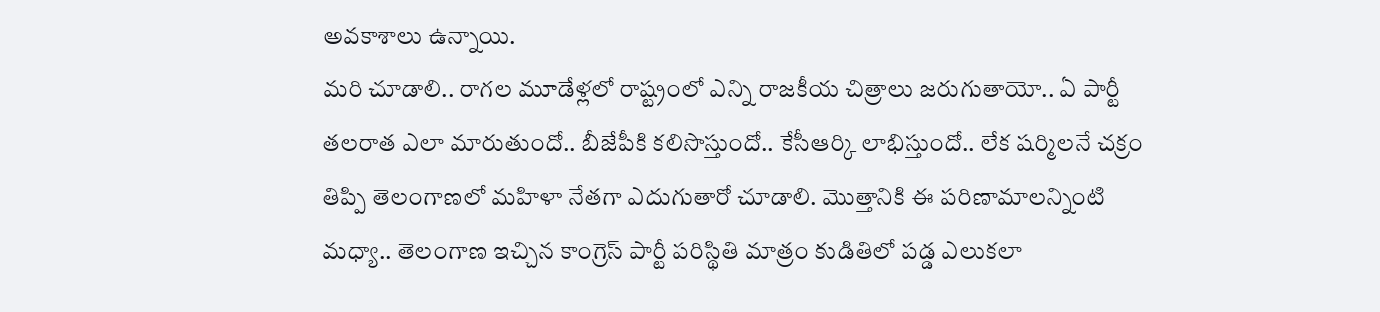అవకాశాలు ఉన్నాయి.
మరి చూడాలి.. రాగల మూడేళ్లలో రాష్ట్రంలో ఎన్ని రాజకీయ చిత్రాలు జరుగుతాయో.. ఏ పార్టీ తలరాత ఎలా మారుతుందో.. బీజేపీకి కలిసొస్తుందో.. కేసీఆర్కి లాభిస్తుందో.. లేక షర్మిలనే చక్రం తిప్పి తెలంగాణలో మహిళా నేతగా ఎదుగుతారో చూడాలి. మొత్తానికి ఈ పరిణామాలన్నింటి మధ్యా.. తెలంగాణ ఇచ్చిన కాంగ్రెస్ పార్టీ పరిస్థితి మాత్రం కుడితిలో పడ్డ ఎలుకలా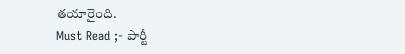తయారైంది.
Must Read ;- పార్టీ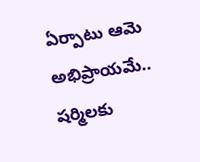ఏర్పాటు ఆమె అభిప్రాయమే.. షర్మిలకు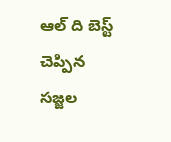ఆల్ ది బెస్ట్ చెప్పిన సజ్జల